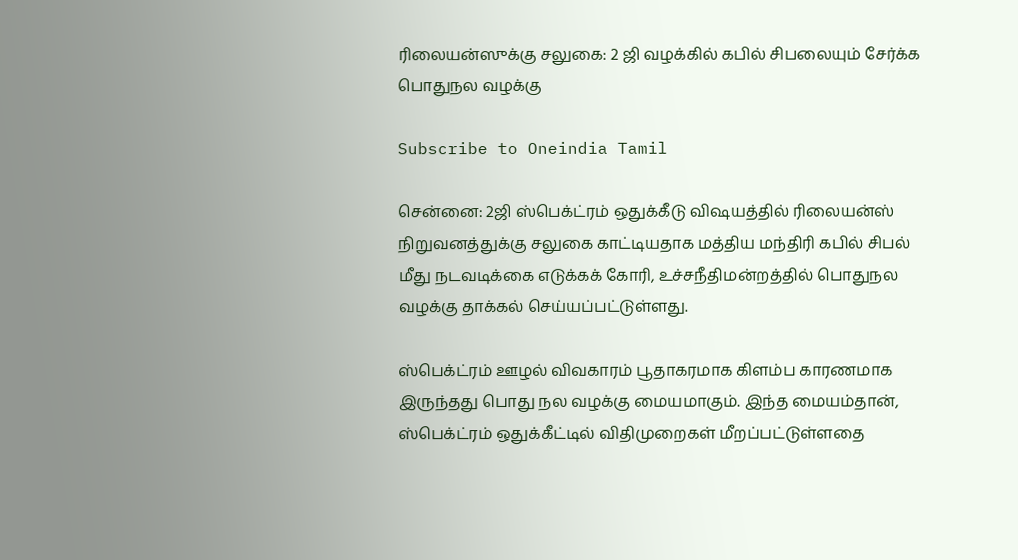ரிலையன்ஸுக்கு சலுகை: 2 ஜி வழக்கில் கபில் சிபலையும் சேர்க்க பொதுநல வழக்கு

Subscribe to Oneindia Tamil

சென்னை: 2ஜி ஸ்பெக்ட்ரம் ஒதுக்கீடு விஷயத்தில் ரிலையன்ஸ் நிறுவனத்துக்கு சலுகை காட்டியதாக மத்திய மந்திரி கபில் சிபல் மீது நடவடிக்கை எடுக்கக் கோரி, உச்சநீதிமன்றத்தில் பொதுநல வழக்கு தாக்கல் செய்யப்பட்டுள்ளது.

ஸ்பெக்ட்ரம் ஊழல் விவகாரம் பூதாகரமாக கிளம்ப காரணமாக இருந்தது பொது நல வழக்கு மையமாகும். இந்த மையம்தான், ஸ்பெக்ட்ரம் ஒதுக்கீட்டில் விதிமுறைகள் மீறப்பட்டுள்ளதை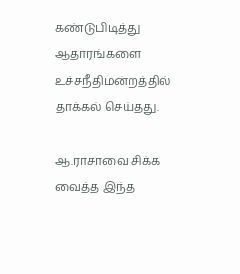கண்டுபிடித்து ஆதாரங்களை உச்சநீதிமன்றத்தில் தாக்கல் செய்தது.

ஆ.ராசாவை சிக்க வைத்த இந்த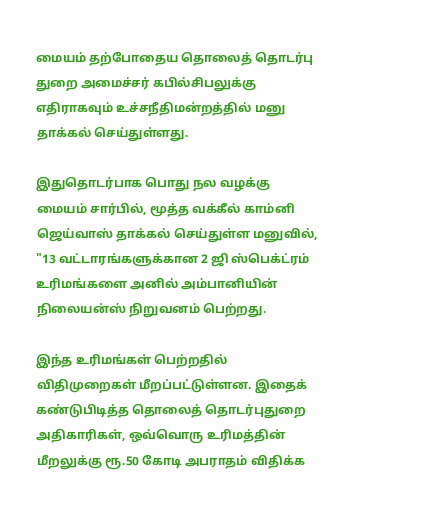மையம் தற்போதைய தொலைத் தொடர்பு துறை அமைச்சர் கபில்சிபலுக்கு எதிராகவும் உச்சநீதிமன்றத்தில் மனு தாக்கல் செய்துள்ளது.

இதுதொடர்பாக பொது நல வழக்கு மையம் சார்பில், மூத்த வக்கீல் காம்னி ஜெய்வாஸ் தாக்கல் செய்துள்ள மனுவில், "13 வட்டாரங்களுக்கான 2 ஜி ஸ்பெக்ட்ரம் உரிமங்களை அனில் அம்பானியின் நிலையன்ஸ் நிறுவனம் பெற்றது.

இந்த உரிமங்கள் பெற்றதில் விதிமுறைகள் மீறப்பட்டுள்ளன. இதைக் கண்டுபிடித்த தொலைத் தொடர்புதுறை அதிகாரிகள், ஒவ்வொரு உரிமத்தின் மீறலுக்கு ரூ.50 கோடி அபராதம் விதிக்க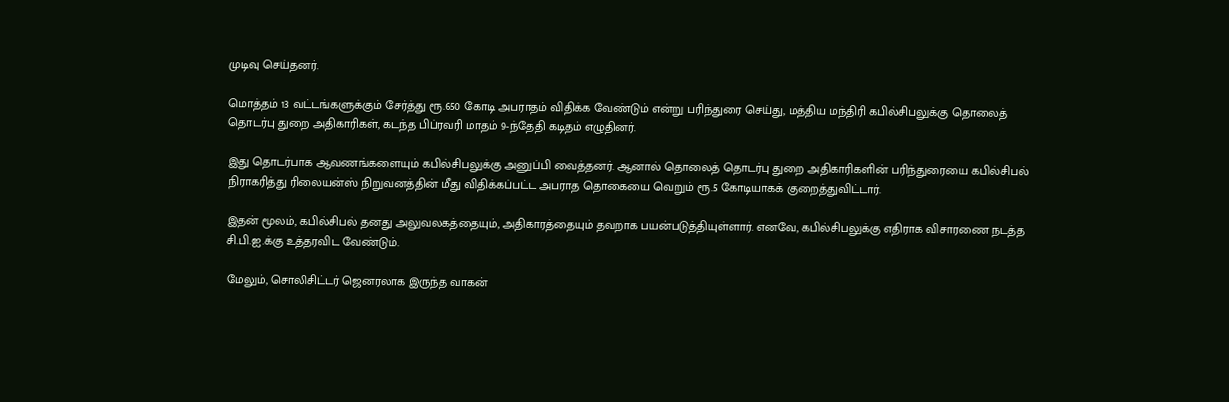முடிவு செய்தனர்.

மொத்தம் 13 வட்டங்களுக்கும் சேர்த்து ரூ.650 கோடி அபராதம் விதிக்க வேண்டும் என்று பரிந்துரை செய்து, மத்திய மந்திரி கபில்சிபலுக்கு தொலைத் தொடர்பு துறை அதிகாரிகள், கடந்த பிப்ரவரி மாதம் 9-ந்தேதி கடிதம் எழுதினர்.

இது தொடர்பாக ஆவணங்களையும் கபில்சிபலுக்கு அனுப்பி வைத்தனர். ஆனால் தொலைத் தொடர்பு துறை அதிகாரிகளின் பரிந்துரையை கபில்சிபல் நிராகரித்து ரிலையன்ஸ் நிறுவனத்தின் மீது விதிக்கப்பட்ட அபராத தொகையை வெறும் ரூ.5 கோடியாகக் குறைத்துவிட்டார்.

இதன் மூலம், கபில்சிபல் தனது அலுவலகத்தையும், அதிகாரத்தையும் தவறாக பயன்படுத்தியுள்ளார். எனவே, கபில்சிபலுக்கு எதிராக விசாரணை நடத்த சி.பி.ஐ.க்கு உத்தரவிட வேண்டும்.

மேலும், சொலிசிட்டர் ஜெனரலாக இருந்த வாகன்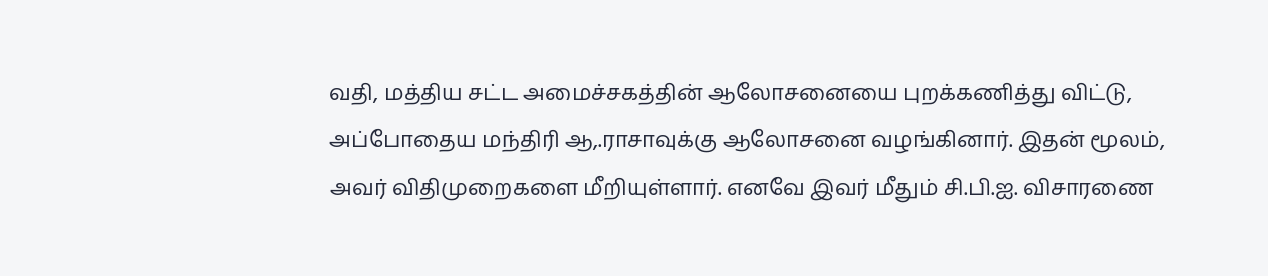வதி, மத்திய சட்ட அமைச்சகத்தின் ஆலோசனையை புறக்கணித்து விட்டு, அப்போதைய மந்திரி ஆ,.ராசாவுக்கு ஆலோசனை வழங்கினார். இதன் மூலம், அவர் விதிமுறைகளை மீறியுள்ளார். எனவே இவர் மீதும் சி.பி.ஐ. விசாரணை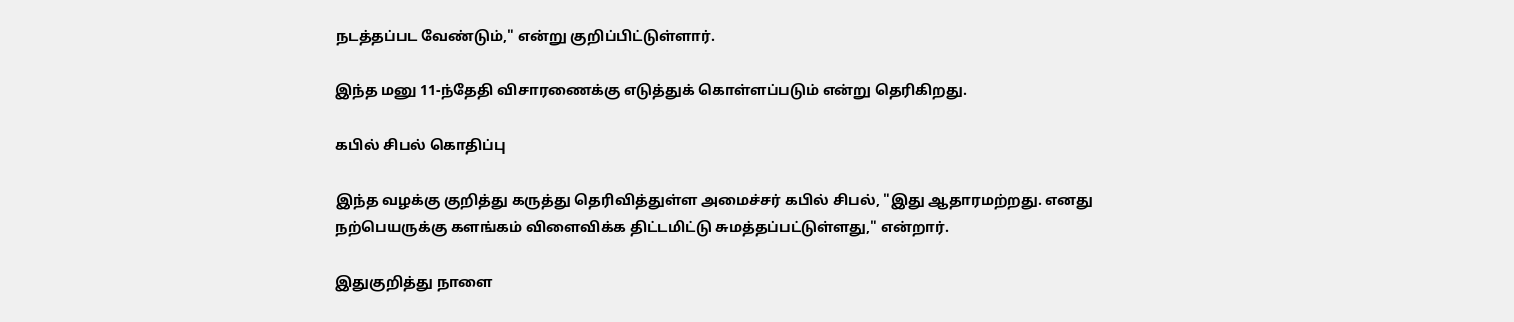நடத்தப்பட வேண்டும்," என்று குறிப்பிட்டுள்ளார்.

இந்த மனு 11-ந்தேதி விசாரணைக்கு எடுத்துக் கொள்ளப்படும் என்று தெரிகிறது.

கபில் சிபல் கொதிப்பு

இந்த வழக்கு குறித்து கருத்து தெரிவித்துள்ள அமைச்சர் கபில் சிபல், "இது ஆதாரமற்றது. எனது நற்பெயருக்கு களங்கம் விளைவிக்க திட்டமிட்டு சுமத்தப்பட்டுள்ளது," என்றார்.

இதுகுறித்து நாளை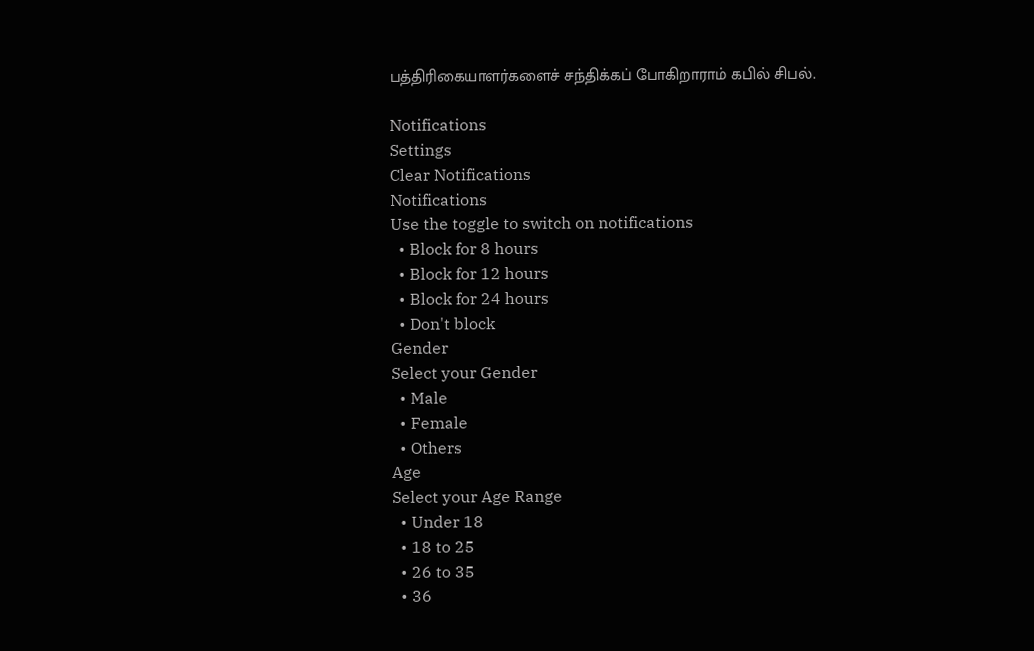பத்திரிகையாளர்களைச் சந்திக்கப் போகிறாராம் கபில் சிபல்.

Notifications
Settings
Clear Notifications
Notifications
Use the toggle to switch on notifications
  • Block for 8 hours
  • Block for 12 hours
  • Block for 24 hours
  • Don't block
Gender
Select your Gender
  • Male
  • Female
  • Others
Age
Select your Age Range
  • Under 18
  • 18 to 25
  • 26 to 35
  • 36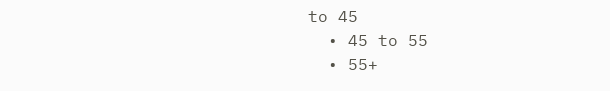to 45
  • 45 to 55
  • 55+